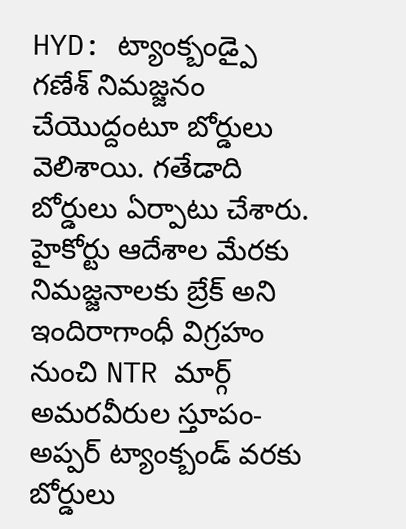HYD: ట్యాంక్బండ్పై గణేశ్ నిమజ్జనం చేయొద్దంటూ బోర్డులు వెలిశాయి. గతేడాది బోర్డులు ఏర్పాటు చేశారు. హైకోర్టు ఆదేశాల మేరకు నిమజ్జనాలకు బ్రేక్ అని ఇందిరాగాంధీ విగ్రహం నుంచి NTR మార్గ్ అమరవీరుల స్తూపం-అప్పర్ ట్యాంక్బండ్ వరకు బోర్డులు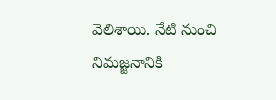వెలిశాయి. నేటి నుంచి నిమజ్జనానికి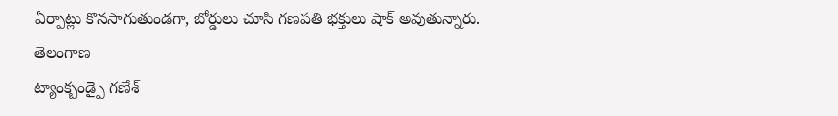ఏర్పాట్లు కొనసాగుతుండగా, బోర్డులు చూసి గణపతి భక్తులు షాక్ అవుతున్నారు.
తెలంగాణ
ట్యాంక్బండ్పై గణేశ్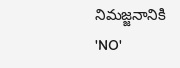నిమజ్జనానికి 'NO'